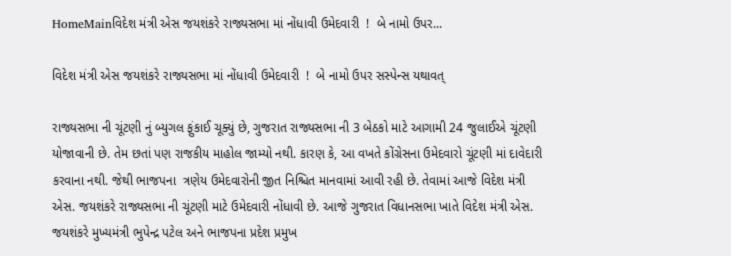HomeMainવિદેશ મંત્રી એસ જયશંકરે રાજ્યસભા માં નોંધાવી ઉમેદવારી  !  બે નામો ઉપર...

વિદેશ મંત્રી એસ જયશંકરે રાજ્યસભા માં નોંધાવી ઉમેદવારી  !  બે નામો ઉપર સસ્પેન્સ યથાવત્

રાજ્યસભા ની ચૂંટણી નું બ્યુગલ ફુંકાઈ ચૂક્યું છે, ગુજરાત રાજ્યસભા ની 3 બેઠકો માટે આગામી 24 જુલાઈએ ચૂંટણી યોજાવાની છે. તેમ છતાં પણ રાજકીય માહોલ જામ્યો નથી. કારણ કે, આ વખતે કોંગ્રેસના ઉમેદવારો ચૂંટણી માં દાવેદારી કરવાના નથી. જેથી ભાજપના  ત્રણેય ઉમેદવારોની જીત નિશ્ચિત માનવામાં આવી રહી છે. તેવામાં આજે વિદેશ મંત્રી એસ. જયશંકરે રાજ્યસભા ની ચૂંટણી માટે ઉમેદવારી નોંધાવી છે. આજે ગુજરાત વિધાનસભા ખાતે વિદેશ મંત્રી એસ. જયશંકરે મુખ્યમંત્રી ભુપેન્દ્ર પટેલ અને ભાજપના પ્રદેશ પ્રમુખ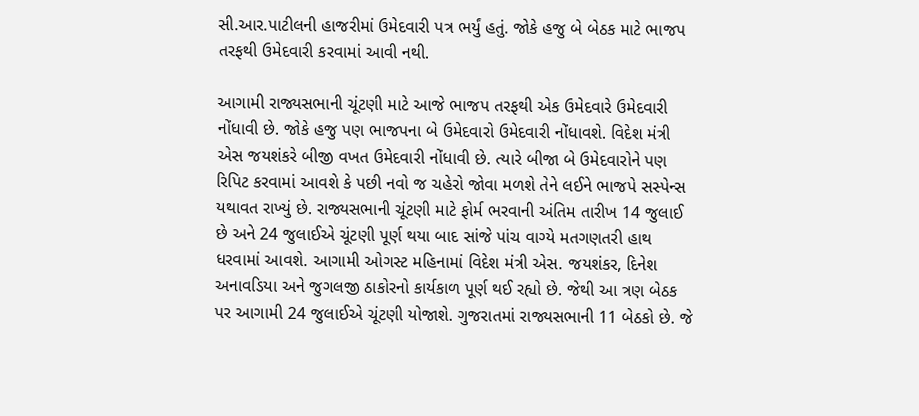સી.આર.પાટીલની હાજરીમાં ઉમેદવારી પત્ર ભર્યું હતું. જોકે હજુ બે બેઠક માટે ભાજપ તરફથી ઉમેદવારી કરવામાં આવી નથી.

આગામી રાજ્યસભાની ચૂંટણી માટે આજે ભાજપ તરફથી એક ઉમેદવારે ઉમેદવારી નોંધાવી છે. જોકે હજુ પણ ભાજપના બે ઉમેદવારો ઉમેદવારી નોંધાવશે. વિદેશ મંત્રી એસ જયશંકરે બીજી વખત ઉમેદવારી નોંધાવી છે. ત્યારે બીજા બે ઉમેદવારોને પણ રિપિટ કરવામાં આવશે કે પછી નવો જ ચહેરો જોવા મળશે તેને લઈને ભાજપે સસ્પેન્સ યથાવત રાખ્યું છે. રાજ્યસભાની ચૂંટણી માટે ફોર્મ ભરવાની અંતિમ તારીખ 14 જુલાઈ છે અને 24 જુલાઈએ ચૂંટણી પૂર્ણ થયા બાદ સાંજે પાંચ વાગ્યે મતગણતરી હાથ ધરવામાં આવશે. આગામી ઓગસ્ટ મહિનામાં વિદેશ મંત્રી એસ. જયશંકર, દિનેશ અનાવડિયા અને જુગલજી ઠાકોરનો કાર્યકાળ પૂર્ણ થઈ રહ્યો છે. જેથી આ ત્રણ બેઠક પર આગામી 24 જુલાઈએ ચૂંટણી યોજાશે. ગુજરાતમાં રાજ્યસભાની 11 બેઠકો છે. જે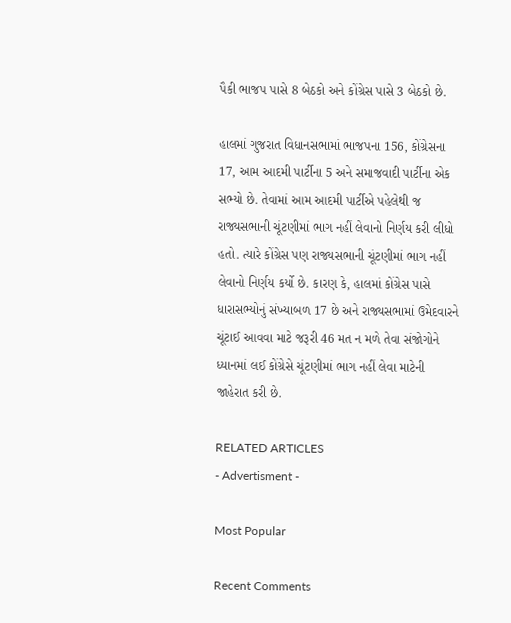પૈકી ભાજપ પાસે 8 બેઠકો અને કોંગ્રેસ પાસે 3 બેઠકો છે.

હાલમાં ગુજરાત વિધાનસભામાં ભાજપના 156, કોંગ્રેસના 17, આમ આદમી પાર્ટીના 5 અને સમાજવાદી પાર્ટીના એક સભ્યો છે. તેવામાં આમ આદમી પાર્ટીએ પહેલેથી જ રાજ્યસભાની ચૂંટણીમાં ભાગ નહીં લેવાનો નિર્ણય કરી લીધો હતો. ત્યારે કોંગ્રેસ પણ રાજ્યસભાની ચૂંટણીમાં ભાગ નહીં લેવાનો નિર્ણય કર્યો છે. કારણ કે, હાલમાં કોંગ્રેસ પાસે ધારાસભ્યોનું સંખ્યાબળ 17 છે અને રાજ્યસભામાં ઉમેદવારને ચૂંટાઈ આવવા માટે જરૂરી 46 મત ન મળે તેવા સંજોગોને ધ્યાનમાં લઈ કોંગ્રેસે ચૂંટણીમાં ભાગ નહીં લેવા માટેની જાહેરાત કરી છે.

RELATED ARTICLES
- Advertisment -

Most Popular

Recent Comments